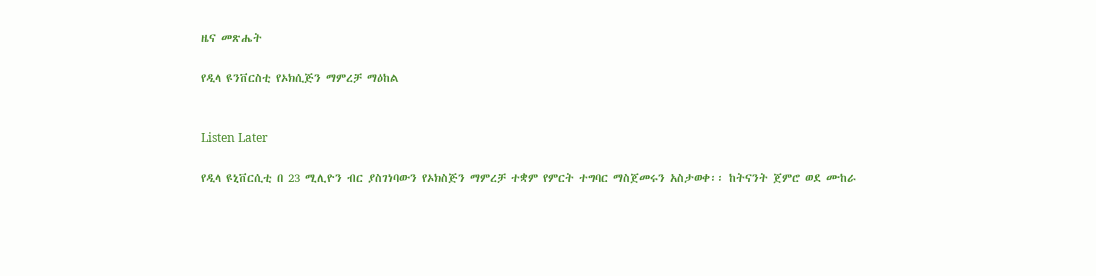ዜና መጽሔት

የዲላ ዩንቨርስቲ የኦክሲጅን ማምረቻ ማዕከል


Listen Later

የዲላ ዩኒቨርሲቲ በ 23 ሚሊዮን ብር ያስገነባውን የኦክስጅን ማምረቻ ተቋም የምርት ተግባር ማስጀመሩን አስታወቀ፡፡ ከትናንት ጀምሮ ወደ ሙከራ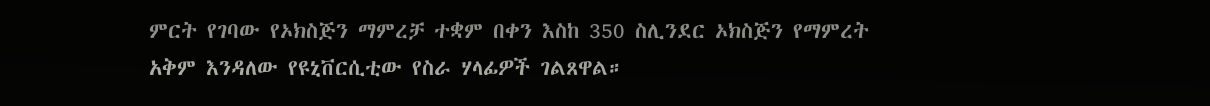ምርት የገባው የኦክስጅን ማምረቻ ተቋም በቀን እስከ 350 ስሊንደር ኦክስጅን የማምረት አቅም እንዳለው የዩኒቨርሲቲው የስራ ሃላፊዎች ገልጸዋል።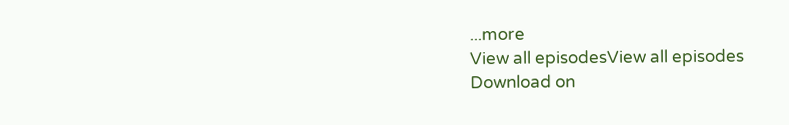...more
View all episodesView all episodes
Download on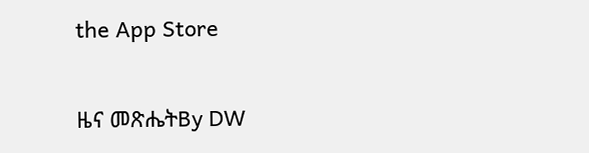the App Store

ዜና መጽሔትBy DW